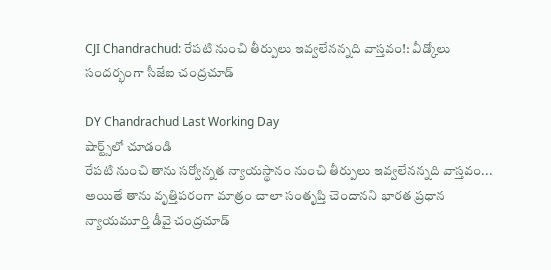CJI Chandrachud: రేపటి నుంచి తీర్పులు ఇవ్వలేనన్నది వాస్తవం!: వీడ్కోలు సందర్భంగా సీజేఐ చంద్రచూడ్

DY Chandrachud Last Working Day
షార్ట్స్‌లో చూడండి
రేపటి నుంచి తాను సర్వోన్నత న్యాయస్థానం నుంచి తీర్పులు ఇవ్వలేనన్నది వాస్తవం... అయితే తాను వృత్తిపరంగా మాత్రం చాలా సంతృప్తి చెందానని భారత ప్రధాన న్యాయమూర్తి డీవై చంద్రచూడ్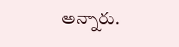అన్నారు.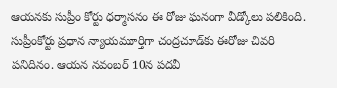ఆయనకు సుప్రీం కోర్టు ధర్మాసనం ఈ రోజు ఘనంగా వీడ్కోలు పలికింది. సుప్రీంకోర్టు ప్రధాన న్యాయమూర్తిగా చంద్రచూడ్‌కు ఈరోజు చివరి పనిదినం. ఆయన నవంబర్ 10న పదవీ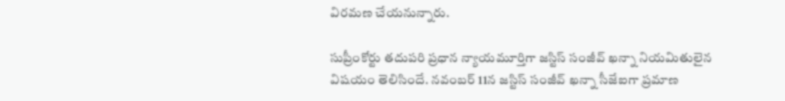విరమణ చేయనున్నారు.

సుప్రీంకోర్టు తదుపరి ప్రధాన న్యాయమూర్తిగా జస్టిస్ సంజీవ్ ఖన్నా నియమితులైన విషయం తెలిసిందే. నవంబర్ 11న జస్టిస్ సంజీవ్ ఖన్నా సీజేఐగా ప్రమాణ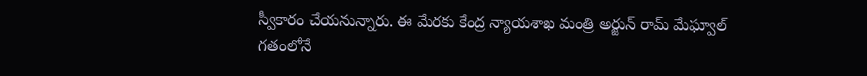స్వీకారం చేయనున్నారు. ఈ మేరకు కేంద్ర న్యాయశాఖ మంత్రి అర్జున్ రామ్ మేఘ్వాల్ గతంలోనే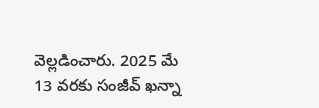వెల్లడించారు. 2025 మే 13 వరకు సంజీవ్ ఖన్నా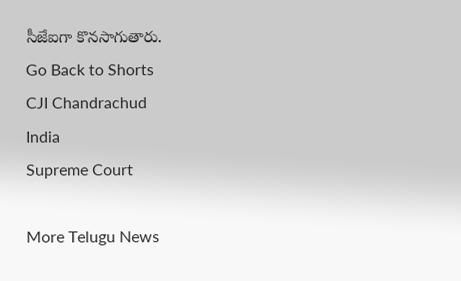సీజేఐగా కొనసాగుతారు.
Go Back to Shorts
CJI Chandrachud
India
Supreme Court

More Telugu News